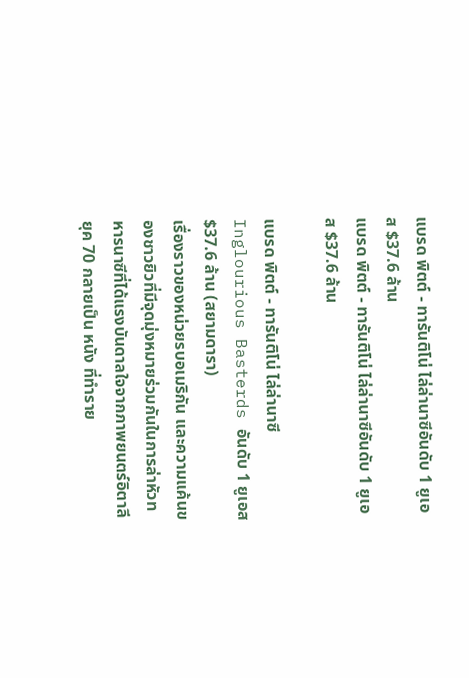แบรด พิตต์ - ทารันติโน่ ไล่ล่านาซีอันดับ 1 ยูเอส $37.6 ล้าน
แบรด พิตต์ - ทารันติโน่ ไล่ล่านาซีอันดับ 1 ยูเอส $37.6 ล้าน

แบรด พิตต์ - ทารันติโน่ ไล่ล่านาซี Inglourious Basterds อันดับ 1 ยูเอส $37.6 ล้าน (สยามดารา)
เรื่องราวของหน่วยรบอเมริกัน และความแค้นของชาวยิวที่มีจุดมุ่งหมายร่วมกันในการล่าหัวทหารนาซีที่ได้แรงบันดาลใจจากภาพยนตร์อิตาลียุค 70 กลายเป็น หนัง ที่ทำราย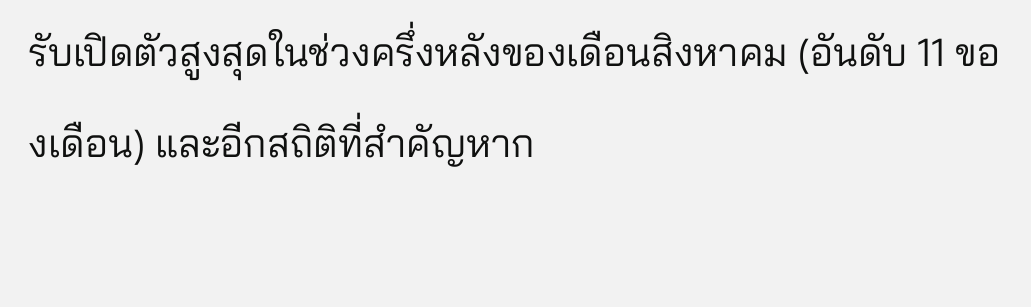รับเปิดตัวสูงสุดในช่วงครึ่งหลังของเดือนสิงหาคม (อันดับ 11 ของเดือน) และอีกสถิติที่สำคัญหาก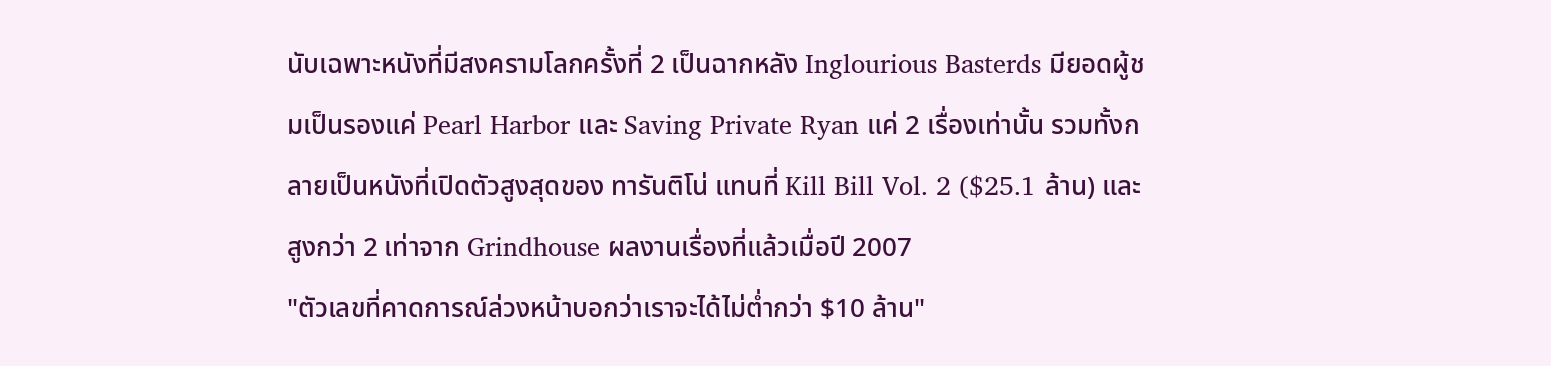นับเฉพาะหนังที่มีสงครามโลกครั้งที่ 2 เป็นฉากหลัง Inglourious Basterds มียอดผู้ชมเป็นรองแค่ Pearl Harbor และ Saving Private Ryan แค่ 2 เรื่องเท่านั้น รวมทั้งกลายเป็นหนังที่เปิดตัวสูงสุดของ ทารันติโน่ แทนที่ Kill Bill Vol. 2 ($25.1 ล้าน) และสูงกว่า 2 เท่าจาก Grindhouse ผลงานเรื่องที่แล้วเมื่อปี 2007
"ตัวเลขที่คาดการณ์ล่วงหน้าบอกว่าเราจะได้ไม่ต่ำกว่า $10 ล้าน"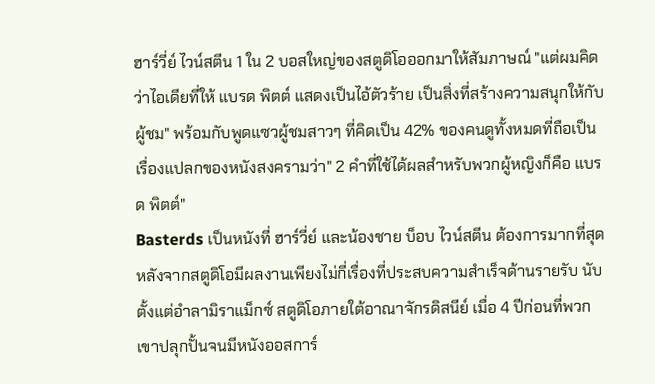ฮาร์วี่ย์ ไวน์สตีน 1 ใน 2 บอสใหญ่ของสตูดิโอออกมาให้สัมภาษณ์ "แต่ผมคิดว่าไอเดียที่ให้ แบรด พิตต์ แสดงเป็นไอ้ตัวร้าย เป็นสิ่งที่สร้างความสนุกให้กับผู้ชม" พร้อมกับพูดแซวผู้ชมสาวๆ ที่คิดเป็น 42% ของคนดูทั้งหมดที่ถือเป็นเรื่องแปลกของหนังสงครามว่า" 2 คำที่ใช้ได้ผลสำหรับพวกผู้หญิงก็คือ แบรด พิตต์"
Basterds เป็นหนังที่ ฮาร์วี่ย์ และน้องชาย บ็อบ ไวน์สตีน ต้องการมากที่สุดหลังจากสตูดิโอมีผลงานเพียงไม่กี่เรื่องที่ประสบความสำเร็จด้านรายรับ นับตั้งแต่อำลามิราแม็กซ์ สตูดิโอภายใต้อาณาจักรดิสนีย์ เมื่อ 4 ปีก่อนที่พวกเขาปลุกปั้นจนมีหนังออสการ์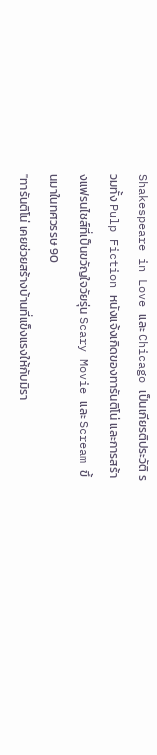Shakespeare in Love และ Chicago เป็นเกียรติประวัติ รวมทั้ง Pulp Fiction หนังแจ้งเกิดของทารันติโน่ และการสร้างแฟรนไชส์ที่เป็นขวัญใจวัยรุ่น Scary Movie และ Scream ขึ้นมาในทศวรรษ 90
"ทารันติโน่ เคยช่วยสร้างบ้านที่แข็งแรงให้กับมิรา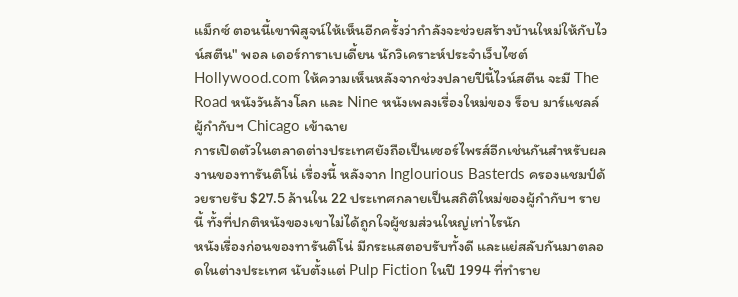แม็กซ์ ตอนนี้เขาพิสูจน์ให้เห็นอีกครั้งว่ากำลังจะช่วยสร้างบ้านใหม่ให้กับไวน์สตีน" พอล เดอร์การาเบเดี้ยน นักวิเคราะห์ประจำเว็บไซต์ Hollywood.com ให้ความเห็นหลังจากช่วงปลายปีนี้ไวน์สตีน จะมี The Road หนังวันล้างโลก และ Nine หนังเพลงเรื่องใหม่ของ ร็อบ มาร์แชลล์ ผู้กำกับฯ Chicago เข้าฉาย
การเปิดตัวในตลาดต่างประเทศยังถือเป็นเซอร์ไพรส์อีกเช่นกันสำหรับผลงานของทารันติโน่ เรื่องนี้ หลังจาก Inglourious Basterds ครองแชมป์ด้วยรายรับ $27.5 ล้านใน 22 ประเทศกลายเป็นสถิติใหม่ของผู้กำกับฯ รายนี้ ทั้งที่ปกติหนังของเขาไม่ได้ถูกใจผู้ชมส่วนใหญ่เท่าไรนัก
หนังเรื่องก่อนของทารันติโน่ มีกระแสตอบรับทั้งดี และแย่สลับกันมาตลอดในต่างประเทศ นับตั้งแต่ Pulp Fiction ในปี 1994 ที่ทำราย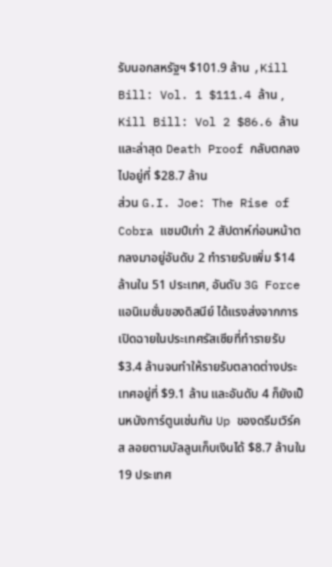รับนอกสหรัฐฯ $101.9 ล้าน ,Kill Bill: Vol. 1 $111.4 ล้าน , Kill Bill: Vol 2 $86.6 ล้าน และล่าสุด Death Proof กลับตกลงไปอยู่ที่ $28.7 ล้าน
ส่วน G.I. Joe: The Rise of Cobra แชมป์เก่า 2 สัปดาห์ก่อนหน้าตกลงมาอยู่อันดับ 2 ทำรายรับเพิ่ม $14 ล้านใน 51 ประเทศ, อันดับ 3G Force แอนิเมชั่นของดิสนีย์ ได้แรงส่งจากการเปิดฉายในประเทศรัสเซียที่ทำรายรับ $3.4 ล้านจนทำให้รายรับตลาดต่างประเทศอยู่ที่ $9.1 ล้าน และอันดับ 4 ก็ยังเป็นหนังการ์ตูนเช่นกัน Up ของดรีมเวิร์คส ลอยตามบัลลูนเก็บเงินได้ $8.7 ล้านใน 19 ประเทศ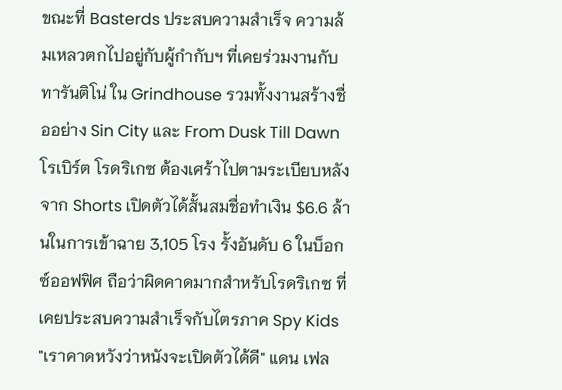ขณะที่ Basterds ประสบความสำเร็จ ความล้มเหลวตกไปอยู่กับผู้กำกับฯ ที่เคยร่วมงานกับทารันติโน่ ใน Grindhouse รวมทั้งงานสร้างชื่ออย่าง Sin City และ From Dusk Till Dawn โรเบิร์ต โรดริเกซ ต้องเศร้าไปตามระเบียบหลังจาก Shorts เปิดตัวได้สั้นสมชื่อทำเงิน $6.6 ล้านในการเข้าฉาย 3,105 โรง รั้งอันดับ 6 ในบ็อกซ์ออฟฟิศ ถือว่าผิดคาดมากสำหรับโรดริเกซ ที่เคยประสบความสำเร็จกับไตรภาค Spy Kids
"เราคาดหวังว่าหนังจะเปิดตัวได้ดี" แดน เฟล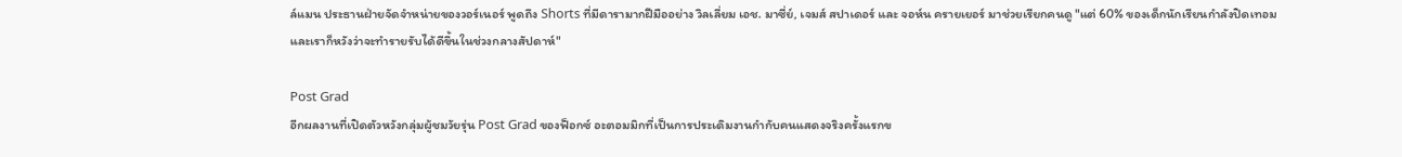ล์แมน ประธานฝ่ายจัดจำหน่ายของวอร์เนอร์ พูดถึง Shorts ที่มีดารามากฝีมืออย่าง วิลเลี่ยม เอช. มาซี่ย์, เจมส์ สปาเดอร์ และ จอห์น ครายเยอร์ มาช่วยเรียกคนดู "แต่ 60% ของเด็กนักเรียนกำลังปิดเทอม และเราก็หวังว่าจะทำรายรับได้ดีขึ้นในช่วงกลางสัปดาห์"

Post Grad
อีกผลงานที่เปิดตัวหวังกลุ่มผู้ชมวัยรุ่น Post Grad ของฟ็อกซ์ อะตอมมิกที่เป็นการประเดิมงานกำกับคนแสดงจริงครั้งแรกข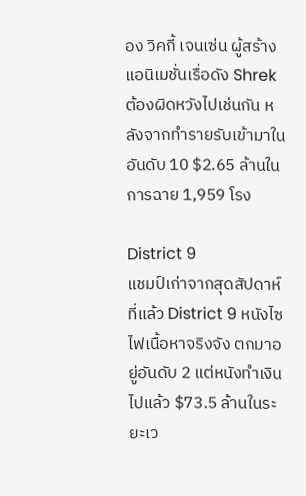อง วิคกี้ เจนเซ่น ผู้สร้างแอนิเมชั่นเรื่อดัง Shrek ต้องผิดหวังไปเช่นกัน หลังจากทำรายรับเข้ามาในอันดับ 10 $2.65 ล้านในการฉาย 1,959 โรง

District 9
แชมป์เก่าจากสุดสัปดาห์ที่แล้ว District 9 หนังไซไฟเนื้อหาจริงจัง ตกมาอยู่อันดับ 2 แต่หนังทำเงินไปแล้ว $73.5 ล้านในระยะเว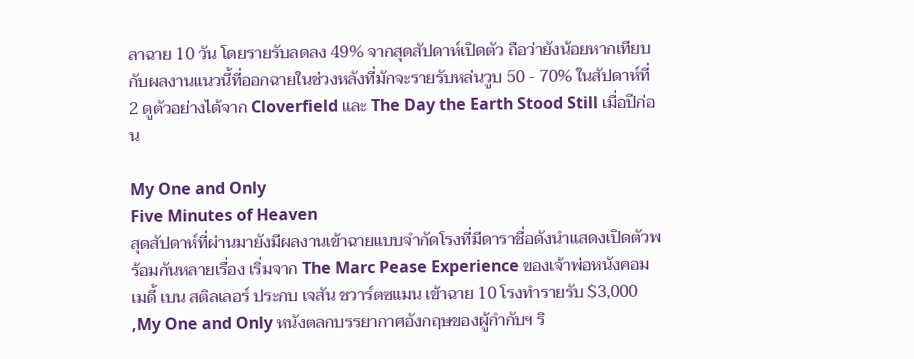ลาฉาย 10 วัน โดยรายรับลดลง 49% จากสุดสัปดาห์เปิดตัว ถือว่ายังน้อยหากเทียบกับผลงานแนวนี้ที่ออกฉายในช่วงหลังที่มักจะรายรับหล่นวูบ 50 - 70% ในสัปดาห์ที่ 2 ดูตัวอย่างได้จาก Cloverfield และ The Day the Earth Stood Still เมื่อปีก่อน

My One and Only
Five Minutes of Heaven
สุดสัปดาห์ที่ผ่านมายังมีผลงานเข้าฉายแบบจำกัดโรงที่มีดาราชื่อดังนำแสดงเปิดตัวพร้อมกันหลายเรื่อง เริ่มจาก The Marc Pease Experience ของเจ้าพ่อหนังคอมเมดี้ เบน สติลเลอร์ ประกบ เจสัน ชวาร์ตซแมน เข้าฉาย 10 โรงทำรายรับ $3,000 ,My One and Only หนังตลกบรรยากาศอังกฤษของผู้กำกับฯ ริ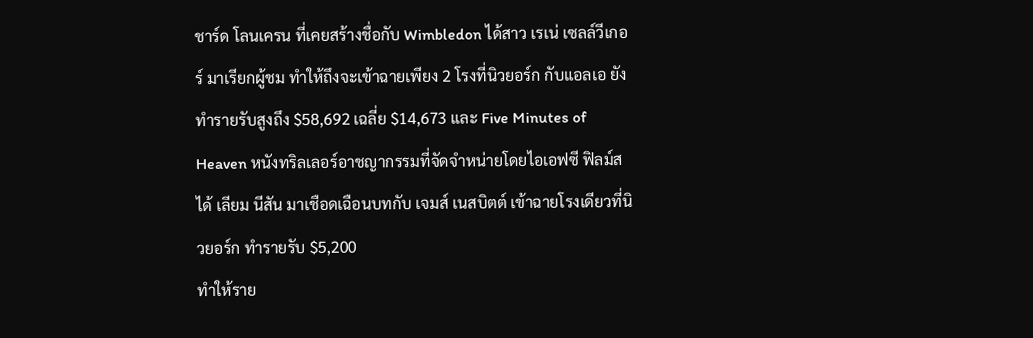ชาร์ด โลนเครน ที่เคยสร้างชื่อกับ Wimbledon ได้สาว เรเน่ เซลล์วีเกอร์ มาเรียกผู้ชม ทำให้ถึงจะเข้าฉายเพียง 2 โรงที่นิวยอร์ก กับแอลเอ ยังทำรายรับสูงถึง $58,692 เฉลี่ย $14,673 และ Five Minutes of Heaven หนังทริลเลอร์อาชญากรรมที่จัดจำหน่ายโดยไอเอฟซี ฟิลม์ส ได้ เลียม นีสัน มาเชือดเฉือนบทกับ เจมส์ เนสบิตต์ เข้าฉายโรงเดียวที่นิวยอร์ก ทำรายรับ $5,200
ทำให้ราย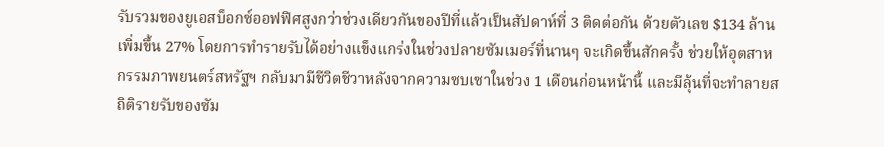รับรวมของยูเอสบ็อกซ์ออฟฟิศสูงกว่าช่วงเดียวกันของปีที่แล้วเป็นสัปดาห์ที่ 3 ติดต่อกัน ด้วยตัวเลข $134 ล้านเพิ่มขึ้น 27% โดยการทำรายรับได้อย่างแข็งแกร่งในช่วงปลายซัมเมอร์ที่นานๆ จะเกิดขึ้นสักครั้ง ช่วยให้อุตสาหกรรมภาพยนตร์สหรัฐฯ กลับมามีชีวิตชีวาหลังจากความซบเซาในช่วง 1 เดือนก่อนหน้านี้ และมีลุ้นที่จะทำลายสถิติรายรับของซัม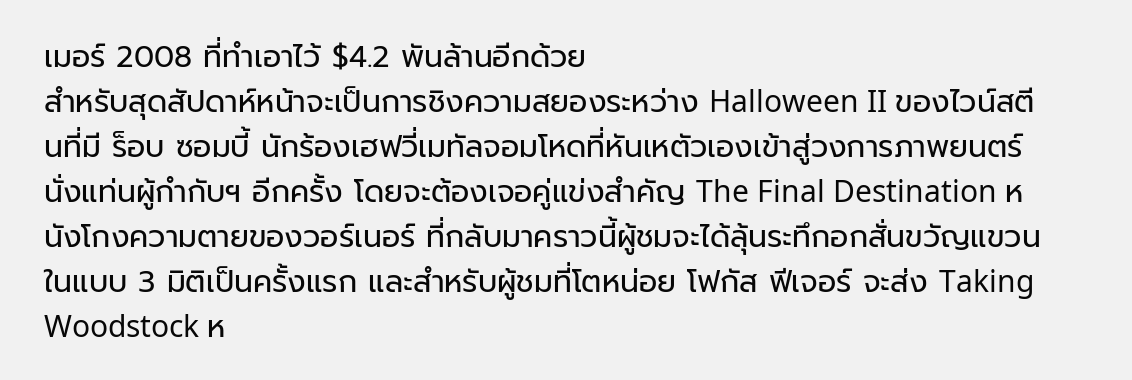เมอร์ 2008 ที่ทำเอาไว้ $4.2 พันล้านอีกด้วย
สำหรับสุดสัปดาห์หน้าจะเป็นการชิงความสยองระหว่าง Halloween II ของไวน์สตีนที่มี ร็อบ ซอมบี้ นักร้องเฮฟวี่เมทัลจอมโหดที่หันเหตัวเองเข้าสู่วงการภาพยนตร์นั่งแท่นผู้กำกับฯ อีกครั้ง โดยจะต้องเจอคู่แข่งสำคัญ The Final Destination หนังโกงความตายของวอร์เนอร์ ที่กลับมาคราวนี้ผู้ชมจะได้ลุ้นระทึกอกสั่นขวัญแขวนในแบบ 3 มิติเป็นครั้งแรก และสำหรับผู้ชมที่โตหน่อย โฟกัส ฟีเจอร์ จะส่ง Taking Woodstock ห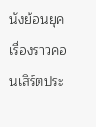นังย้อนยุคเรื่องราวคอนเสิร์ตประ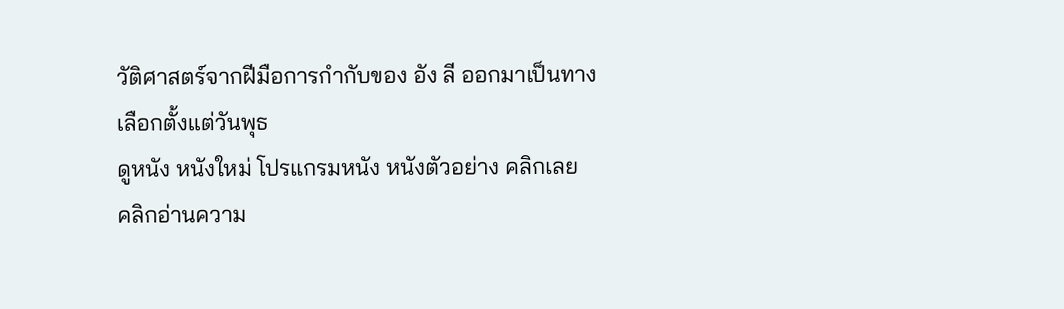วัติศาสตร์จากฝีมือการกำกับของ อัง ลี ออกมาเป็นทางเลือกตั้งแต่วันพุธ
ดูหนัง หนังใหม่ โปรแกรมหนัง หนังตัวอย่าง คลิกเลย
คลิกอ่านความ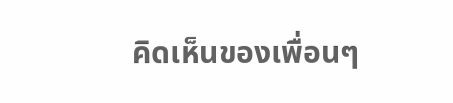คิดเห็นของเพื่อนๆ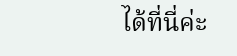ได้ที่นี่ค่ะ